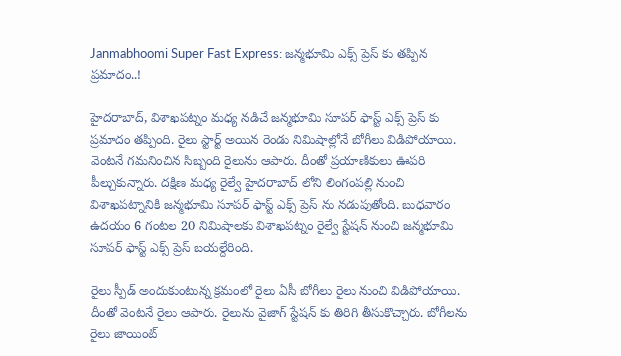Janmabhoomi Super Fast Express: జన్మభూమి ఎక్స్ ప్రెస్ కు తప్పిన ప్రమాదం..!

హైదరాబాద్, విశాఖపట్నం మధ్య నడిచే జన్మభూమి సూపర్ ఫాస్ట్ ఎక్స్ ప్రెస్ కు ప్రమాదం తప్పింది. రైలు స్టార్ట్ అయిన రెండు నిమిషాల్లోనే బోగీలు విడిపోయాయి. వెంటనే గమనించిన సిబ్బంది రైలును ఆపారు. దీంతో ప్రయాణికులు ఊపరి పీల్చుకున్నారు. దక్షిణ మధ్య రైల్వే హైదరాబాద్ లోని లింగంపల్లి నుంచి విశాఖపట్నానికి జన్మభూమి సూపర్ ఫాస్ట్ ఎక్స్ ప్రెస్ ను నడుపుతోంది. బుధవారం ఉదయం 6 గంటల 20 నిమిషాలకు విశాఖపట్నం రైల్వే స్టేషన్ నుంచి జన్మభూమి సూపర్ ఫాస్ట్ ఎక్స్ ప్రెస్ బయల్దేరింది.

రైలు స్పీడ్ అందుకుంటున్న క్రమంలో రైలు ఏసీ బోగీలు రైలు నుంచి విడిపోయాయి. దీంతో వెంటనే రైలు ఆపారు. రైలును వైజాగ్ స్టేషన్ కు తిరిగి తీసుకొచ్చారు. బోగీలను రైలు జాయింట్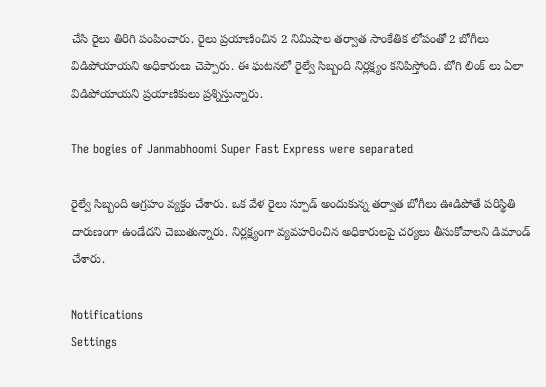చేసి రైలు తిరిగి పంపించారు. రైలు ప్రయాణించిన 2 నిమిషాల తర్వాత సాంకేతిక లోపంతో 2 బోగీలు విడిపోయాయని అధికారులు చెప్పారు. ఈ ఘటనలో రైల్వే సిబ్బంది నిర్లక్ష్యం కనిపిస్తోంది. బోగి లింక్ లు ఏలా విడిపోయాయని ప్రయాణికులు ప్రశ్నిస్తున్నారు.

The bogies of Janmabhoomi Super Fast Express were separated

రైల్వే సిబ్బంది ఆగ్రహం వ్యక్తం చేశారు. ఒక వేళ రైలు స్పూడ్ అందుకున్న తర్వాత బోగీలు ఊడిపోతే పరిస్థితి దారుణంగా ఉండేదని చెబుతున్నారు. నిర్లక్ష్యంగా వ్యవహరించిన అధికారులపై చర్యలు తీసుకోవాలని డిమాండ్ చేశారు.

Notifications
Settings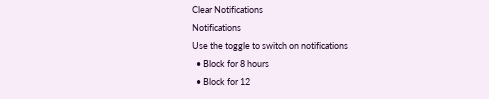Clear Notifications
Notifications
Use the toggle to switch on notifications
  • Block for 8 hours
  • Block for 12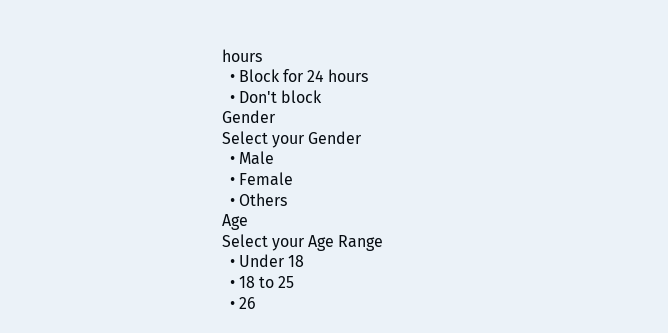hours
  • Block for 24 hours
  • Don't block
Gender
Select your Gender
  • Male
  • Female
  • Others
Age
Select your Age Range
  • Under 18
  • 18 to 25
  • 26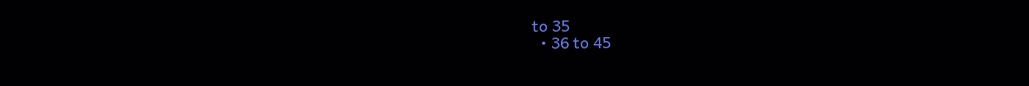to 35
  • 36 to 45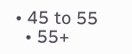• 45 to 55
  • 55+